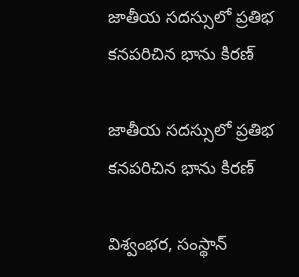జాతీయ సదస్సులో ప్రతిభ కనపరిచిన భాను కిరణ్

జాతీయ సదస్సులో ప్రతిభ కనపరిచిన భాను కిరణ్

విశ్వంభర, సంస్థాన్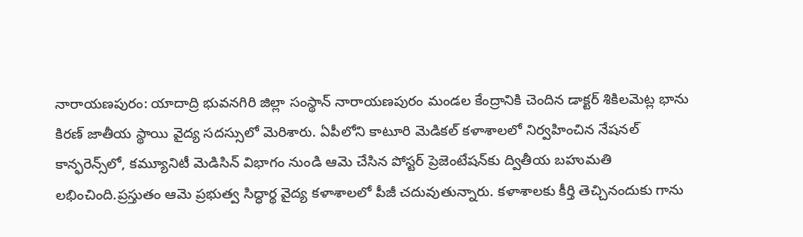నారాయణపురం: యాదాద్రి భువనగిరి జిల్లా సంస్థాన్ నారాయణపురం మండల కేంద్రానికి చెందిన డాక్టర్ శికిలమెట్ల భాను కిరణ్ జాతీయ స్థాయి వైద్య సదస్సులో మెరిశారు. ఏపీలోని కాటూరి మెడికల్ కళాశాలలో నిర్వహించిన నేషనల్ కాన్ఫరెన్స్‌లో, కమ్యూనిటీ మెడిసిన్ విభాగం నుండి ఆమె చేసిన పోస్టర్ ప్రెజెంటేషన్‌కు ద్వితీయ బహుమతి లభించింది.ప్రస్తుతం ఆమె ప్రభుత్వ సిద్ధార్థ వైద్య కళాశాలలో పీజీ చదువుతున్నారు. కళాశాలకు కీర్తి తెచ్చినందుకు గాను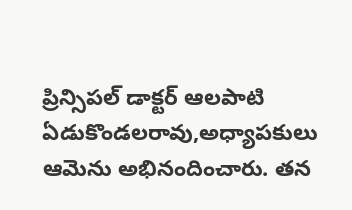ప్రిన్సిపల్ డాక్టర్ ఆలపాటి ఏడుకొండలరావు,అధ్యాపకులు ఆమెను అభినందించారు. తన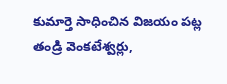కుమార్తె సాధించిన విజయం పట్ల తండ్రి వెంకటేశ్వర్లు,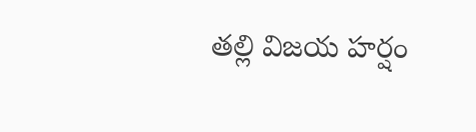తల్లి విజయ హర్షం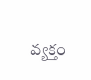వ్యక్తం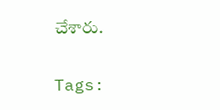చేశారు.

Tags: